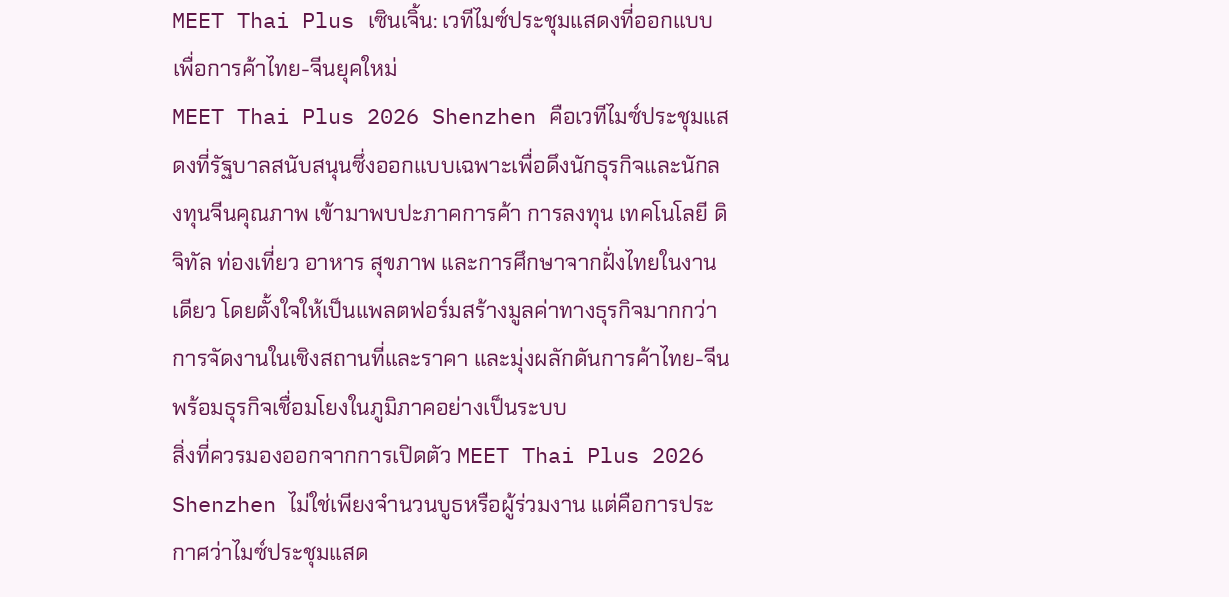MEET Thai Plus เซินเจิ้น: เวทีไมซ์ประชุมแสดงที่ออกแบบเพื่อการค้าไทย-จีนยุคใหม่
MEET Thai Plus 2026 Shenzhen คือเวทีไมซ์ประชุมแสดงที่รัฐบาลสนับสนุนซึ่งออกแบบเฉพาะเพื่อดึงนักธุรกิจและนักลงทุนจีนคุณภาพ เข้ามาพบปะภาคการค้า การลงทุน เทคโนโลยี ดิจิทัล ท่องเที่ยว อาหาร สุขภาพ และการศึกษาจากฝั่งไทยในงานเดียว โดยตั้งใจให้เป็นแพลตฟอร์มสร้างมูลค่าทางธุรกิจมากกว่าการจัดงานในเชิงสถานที่และราคา และมุ่งผลักดันการค้าไทย-จีนพร้อมธุรกิจเชื่อมโยงในภูมิภาคอย่างเป็นระบบ
สิ่งที่ควรมองออกจากการเปิดตัว MEET Thai Plus 2026 Shenzhen ไม่ใช่เพียงจำนวนบูธหรือผู้ร่วมงาน แต่คือการประกาศว่าไมซ์ประชุมแสด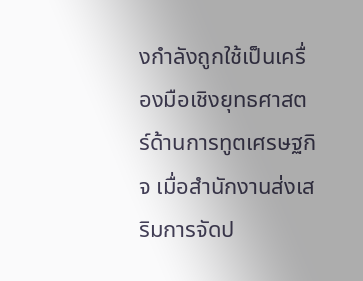งกำลังถูกใช้เป็นเครื่องมือเชิงยุทธศาสตร์ด้านการทูตเศรษฐกิจ เมื่อสำนักงานส่งเสริมการจัดป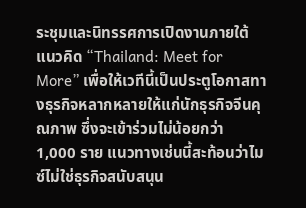ระชุมและนิทรรศการเปิดงานภายใต้แนวคิด “Thailand: Meet for More” เพื่อให้เวทีนี้เป็นประตูโอกาสทางธุรกิจหลากหลายให้แก่นักธุรกิจจีนคุณภาพ ซึ่งจะเข้าร่วมไม่น้อยกว่า 1,000 ราย แนวทางเช่นนี้สะท้อนว่าไมซ์ไม่ใช่ธุรกิจสนับสนุน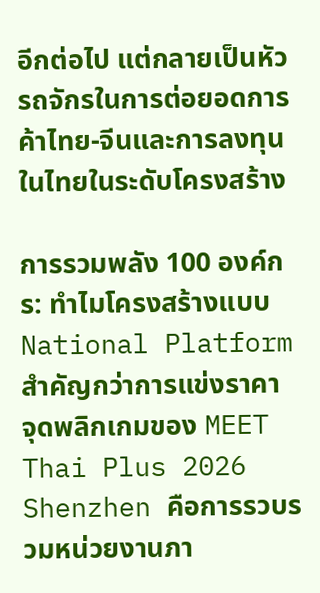อีกต่อไป แต่กลายเป็นหัวรถจักรในการต่อยอดการค้าไทย-จีนและการลงทุนในไทยในระดับโครงสร้าง

การรวมพลัง 100 องค์กร: ทำไมโครงสร้างแบบ National Platform สำคัญกว่าการแข่งราคา
จุดพลิกเกมของ MEET Thai Plus 2026 Shenzhen คือการรวบรวมหน่วยงานภา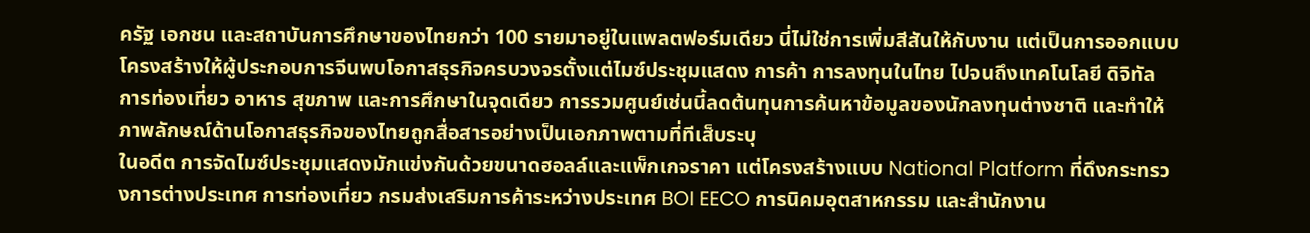ครัฐ เอกชน และสถาบันการศึกษาของไทยกว่า 100 รายมาอยู่ในแพลตฟอร์มเดียว นี่ไม่ใช่การเพิ่มสีสันให้กับงาน แต่เป็นการออกแบบโครงสร้างให้ผู้ประกอบการจีนพบโอกาสธุรกิจครบวงจรตั้งแต่ไมซ์ประชุมแสดง การค้า การลงทุนในไทย ไปจนถึงเทคโนโลยี ดิจิทัล การท่องเที่ยว อาหาร สุขภาพ และการศึกษาในจุดเดียว การรวมศูนย์เช่นนี้ลดต้นทุนการค้นหาข้อมูลของนักลงทุนต่างชาติ และทำให้ภาพลักษณ์ด้านโอกาสธุรกิจของไทยถูกสื่อสารอย่างเป็นเอกภาพตามที่ทีเส็บระบุ
ในอดีต การจัดไมซ์ประชุมแสดงมักแข่งกันด้วยขนาดฮอลล์และแพ็กเกจราคา แต่โครงสร้างแบบ National Platform ที่ดึงกระทรวงการต่างประเทศ การท่องเที่ยว กรมส่งเสริมการค้าระหว่างประเทศ BOI EECO การนิคมอุตสาหกรรม และสำนักงาน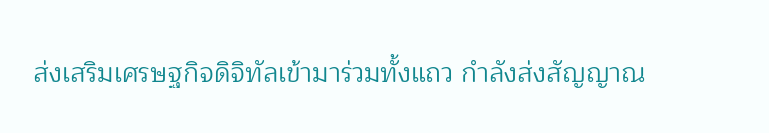ส่งเสริมเศรษฐกิจดิจิทัลเข้ามาร่วมทั้งแถว กำลังส่งสัญญาณ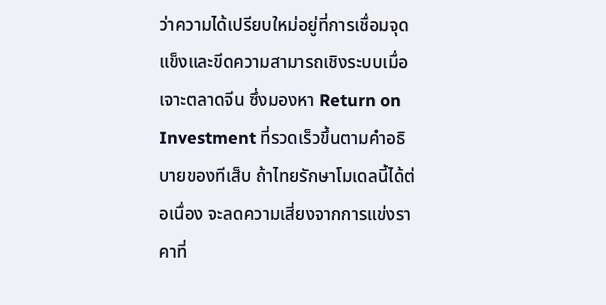ว่าความได้เปรียบใหม่อยู่ที่การเชื่อมจุดแข็งและขีดความสามารถเชิงระบบเมื่อเจาะตลาดจีน ซึ่งมองหา Return on Investment ที่รวดเร็วขึ้นตามคำอธิบายของทีเส็บ ถ้าไทยรักษาโมเดลนี้ได้ต่อเนื่อง จะลดความเสี่ยงจากการแข่งราคาที่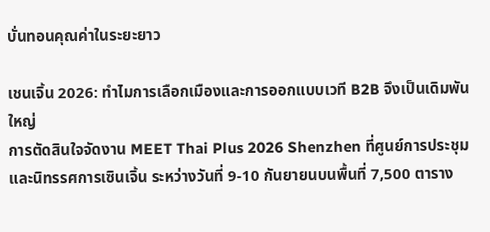บั่นทอนคุณค่าในระยะยาว

เชนเจิ้น 2026: ทำไมการเลือกเมืองและการออกแบบเวที B2B จึงเป็นเดิมพันใหญ่
การตัดสินใจจัดงาน MEET Thai Plus 2026 Shenzhen ที่ศูนย์การประชุมและนิทรรศการเซินเจิ้น ระหว่างวันที่ 9-10 กันยายนบนพื้นที่ 7,500 ตาราง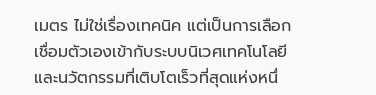เมตร ไม่ใช่เรื่องเทคนิค แต่เป็นการเลือกเชื่อมตัวเองเข้ากับระบบนิเวศเทคโนโลยีและนวัตกรรมที่เติบโตเร็วที่สุดแห่งหนึ่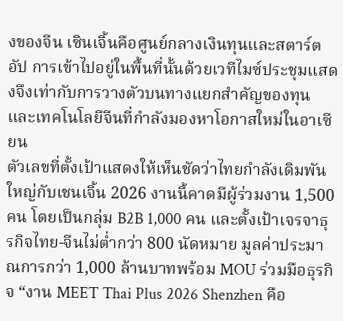งของจีน เซินเจิ้นคือศูนย์กลางเงินทุนและสตาร์ตอัป การเข้าไปอยู่ในพื้นที่นั้นด้วยเวทีไมซ์ประชุมแสดงจึงเท่ากับการวางตัวบนทางแยกสำคัญของทุนและเทคโนโลยีจีนที่กำลังมองหาโอกาสใหม่ในอาเซียน
ตัวเลขที่ตั้งเป้าแสดงให้เห็นชัดว่าไทยกำลังเดิมพันใหญ่กับเชนเจิ้น 2026 งานนี้คาดมีผู้ร่วมงาน 1,500 คน โดยเป็นกลุ่ม B2B 1,000 คน และตั้งเป้าเจรจาธุรกิจไทย-จีนไม่ต่ำกว่า 800 นัดหมาย มูลค่าประมาณการกว่า 1,000 ล้านบาทพร้อม MOU ร่วมมือธุรกิจ “งาน MEET Thai Plus 2026 Shenzhen คือ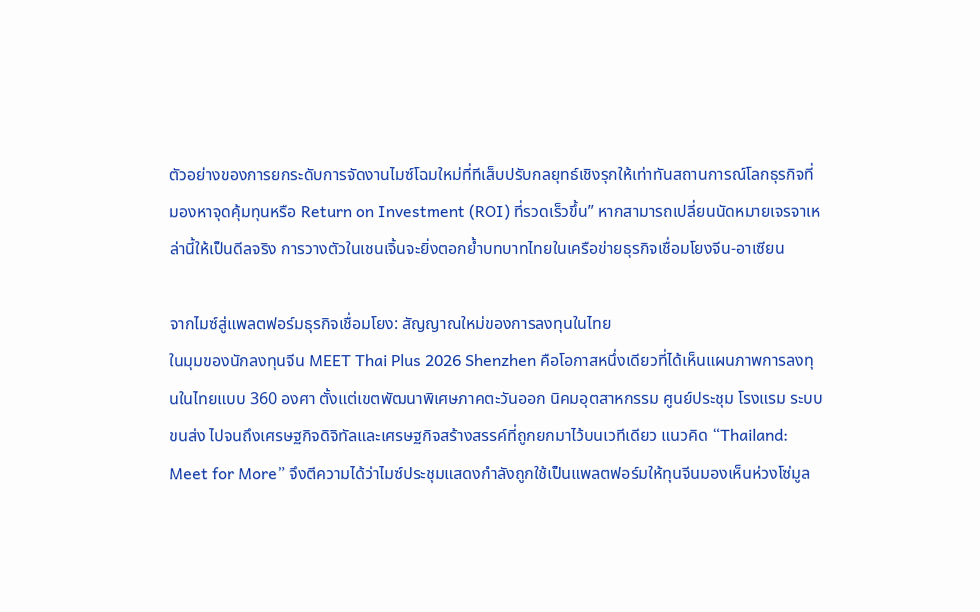ตัวอย่างของการยกระดับการจัดงานไมซ์โฉมใหม่ที่ทีเส็บปรับกลยุทธ์เชิงรุกให้เท่าทันสถานการณ์โลกธุรกิจที่มองหาจุดคุ้มทุนหรือ Return on Investment (ROI) ที่รวดเร็วขึ้น” หากสามารถเปลี่ยนนัดหมายเจรจาเหล่านี้ให้เป็นดีลจริง การวางตัวในเชนเจิ้นจะยิ่งตอกย้ำบทบาทไทยในเครือข่ายธุรกิจเชื่อมโยงจีน-อาเซียน

จากไมซ์สู่แพลตฟอร์มธุรกิจเชื่อมโยง: สัญญาณใหม่ของการลงทุนในไทย
ในมุมของนักลงทุนจีน MEET Thai Plus 2026 Shenzhen คือโอกาสหนึ่งเดียวที่ได้เห็นแผนภาพการลงทุนในไทยแบบ 360 องศา ตั้งแต่เขตพัฒนาพิเศษภาคตะวันออก นิคมอุตสาหกรรม ศูนย์ประชุม โรงแรม ระบบขนส่ง ไปจนถึงเศรษฐกิจดิจิทัลและเศรษฐกิจสร้างสรรค์ที่ถูกยกมาไว้บนเวทีเดียว แนวคิด “Thailand: Meet for More” จึงตีความได้ว่าไมซ์ประชุมแสดงกำลังถูกใช้เป็นแพลตฟอร์มให้ทุนจีนมองเห็นห่วงโซ่มูล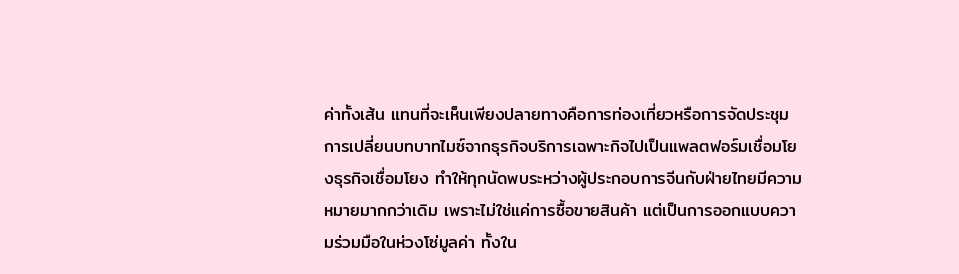ค่าทั้งเส้น แทนที่จะเห็นเพียงปลายทางคือการท่องเที่ยวหรือการจัดประชุม
การเปลี่ยนบทบาทไมซ์จากธุรกิจบริการเฉพาะกิจไปเป็นแพลตฟอร์มเชื่อมโยงธุรกิจเชื่อมโยง ทำให้ทุกนัดพบระหว่างผู้ประกอบการจีนกับฝ่ายไทยมีความหมายมากกว่าเดิม เพราะไม่ใช่แค่การซื้อขายสินค้า แต่เป็นการออกแบบความร่วมมือในห่วงโซ่มูลค่า ทั้งใน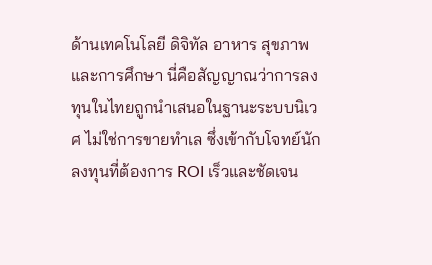ด้านเทคโนโลยี ดิจิทัล อาหาร สุขภาพ และการศึกษา นี่คือสัญญาณว่าการลงทุนในไทยถูกนำเสนอในฐานะระบบนิเวศ ไม่ใช่การขายทำเล ซึ่งเข้ากับโจทย์นักลงทุนที่ต้องการ ROI เร็วและชัดเจน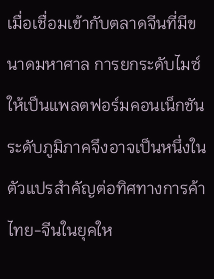เมื่อเชื่อมเข้ากับตลาดจีนที่มีขนาดมหาศาล การยกระดับไมซ์ให้เป็นแพลตฟอร์มคอนเน็กชันระดับภูมิภาคจึงอาจเป็นหนึ่งในตัวแปรสำคัญต่อทิศทางการค้าไทย-จีนในยุคให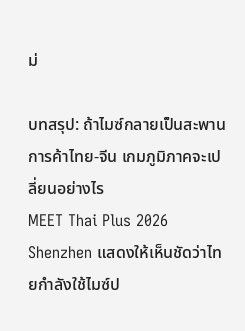ม่

บทสรุป: ถ้าไมซ์กลายเป็นสะพานการค้าไทย-จีน เกมภูมิภาคจะเปลี่ยนอย่างไร
MEET Thai Plus 2026 Shenzhen แสดงให้เห็นชัดว่าไทยกำลังใช้ไมซ์ป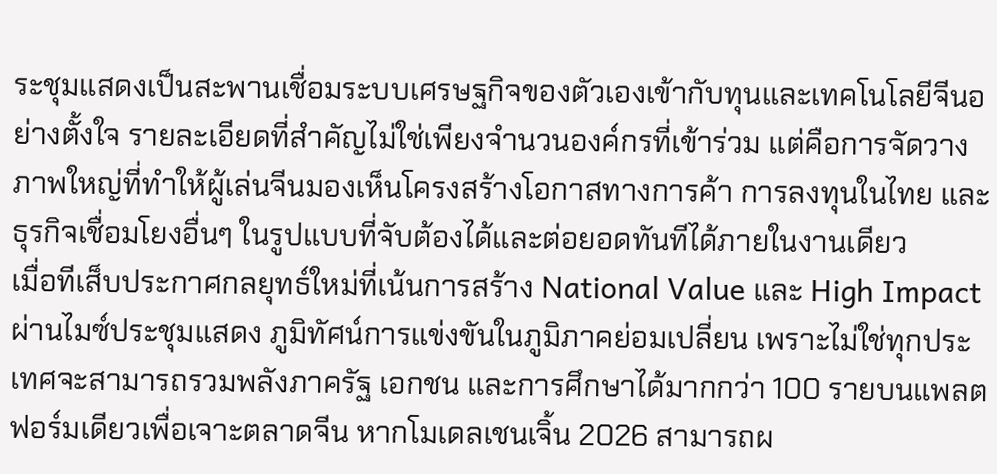ระชุมแสดงเป็นสะพานเชื่อมระบบเศรษฐกิจของตัวเองเข้ากับทุนและเทคโนโลยีจีนอย่างตั้งใจ รายละเอียดที่สำคัญไม่ใช่เพียงจำนวนองค์กรที่เข้าร่วม แต่คือการจัดวางภาพใหญ่ที่ทำให้ผู้เล่นจีนมองเห็นโครงสร้างโอกาสทางการค้า การลงทุนในไทย และธุรกิจเชื่อมโยงอื่นๆ ในรูปแบบที่จับต้องได้และต่อยอดทันทีได้ภายในงานเดียว
เมื่อทีเส็บประกาศกลยุทธ์ใหม่ที่เน้นการสร้าง National Value และ High Impact ผ่านไมซ์ประชุมแสดง ภูมิทัศน์การแข่งขันในภูมิภาคย่อมเปลี่ยน เพราะไม่ใช่ทุกประเทศจะสามารถรวมพลังภาครัฐ เอกชน และการศึกษาได้มากกว่า 100 รายบนแพลตฟอร์มเดียวเพื่อเจาะตลาดจีน หากโมเดลเชนเจิ้น 2026 สามารถผ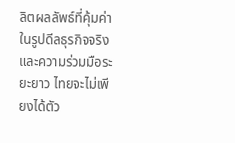ลิตผลลัพธ์ที่คุ้มค่าในรูปดีลธุรกิจจริงและความร่วมมือระยะยาว ไทยจะไม่เพียงได้ตัว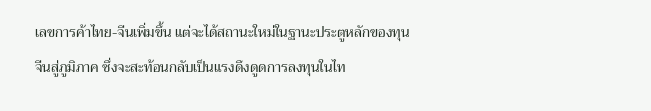เลขการค้าไทย-จีนเพิ่มขึ้น แต่จะได้สถานะใหม่ในฐานะประตูหลักของทุนจีนสู่ภูมิภาค ซึ่งจะสะท้อนกลับเป็นแรงดึงดูดการลงทุนในไท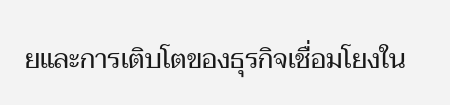ยและการเติบโตของธุรกิจเชื่อมโยงใน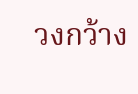วงกว้าง